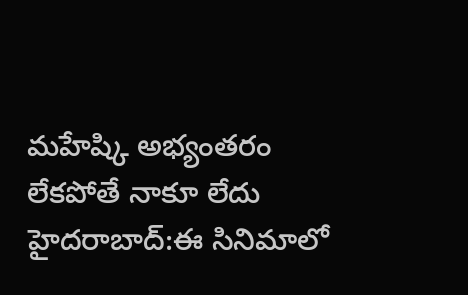మహేష్కి అభ్యంతరం లేకపోతే నాకూ లేదు
హైదరాబాద్:ఈ సినిమాలో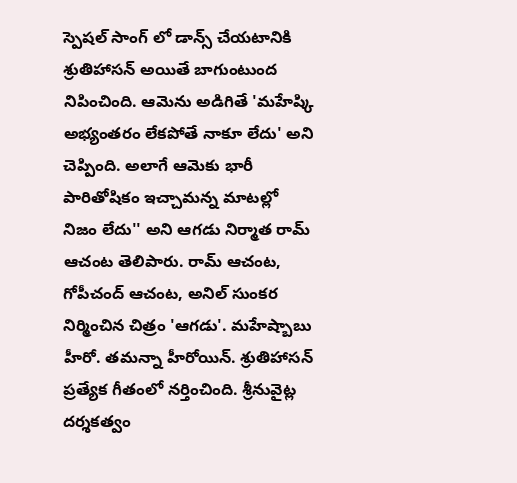స్పెషల్ సాంగ్ లో డాన్స్ చేయటానికి శ్రుతిహాసన్ అయితే బాగుంటుంద నిపించింది. ఆమెను అడిగితే 'మహేష్కి అభ్యంతరం లేకపోతే నాకూ లేదు' అని చెప్పింది. అలాగే ఆమెకు భారీ పారితోషికం ఇచ్చామన్న మాటల్లో నిజం లేదు'' అని ఆగడు నిర్మాత రామ్ ఆచంట తెలిపారు. రామ్ ఆచంట, గోపీచంద్ ఆచంట, అనిల్ సుంకర నిర్మించిన చిత్రం 'ఆగడు'. మహేష్బాబు హీరో. తమన్నా హీరోయిన్. శ్రుతిహాసన్ ప్రత్యేక గీతంలో నర్తించింది. శ్రీనువైట్ల దర్శకత్వం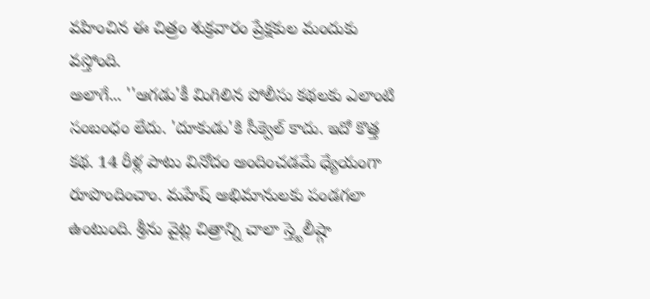వహించిన ఈ చిత్రం శుక్రవారం ప్రేక్షకుల మందుకు వస్తోంది.
అలాగే... ''ఆగడు'కీ మిగిలిన పోలీసు కథలకు ఎలాంటి సంబంధం లేదు. 'దూకుడు'కి సీక్వెల్ కాదు. ఇదో కొత్త కథ. 14 రీళ్ల పాటు వినోదం అందించడమే ధ్యేయంగా రూపొందించాం. మహేష్ అభిమానులకు పండగలా ఉంటుంది. శ్రీను వైట్ల చిత్రాన్ని చాలా స్త్టెలీష్గా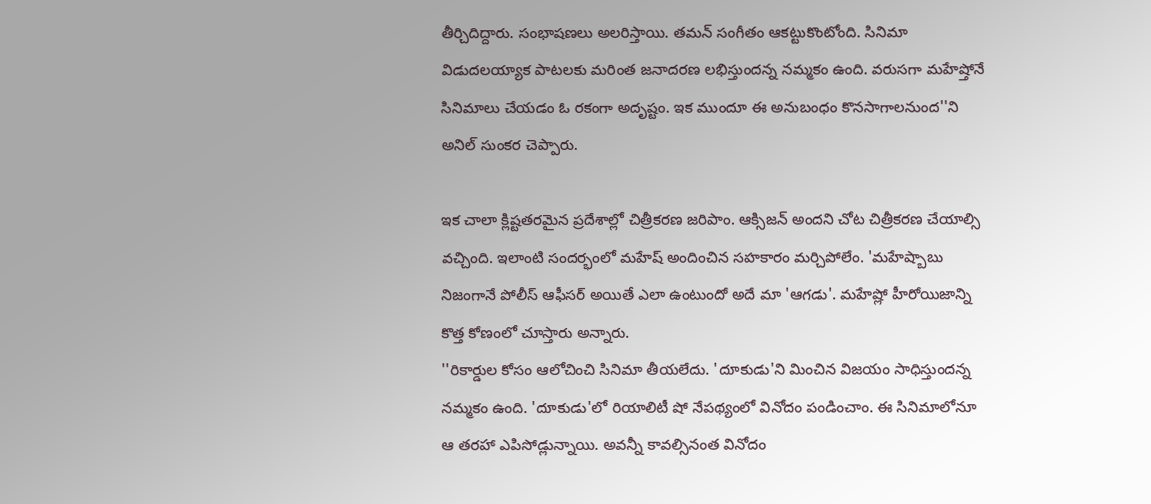తీర్చిదిద్దారు. సంభాషణలు అలరిస్తాయి. తమన్ సంగీతం ఆకట్టుకొంటోంది. సినిమా విడుదలయ్యాక పాటలకు మరింత జనాదరణ లభిస్తుందన్న నమ్మకం ఉంది. వరుసగా మహేష్తోనే సినిమాలు చేయడం ఓ రకంగా అదృష్టం. ఇక ముందూ ఈ అనుబంధం కొనసాగాలనుంద''ని అనిల్ సుంకర చెప్పారు.

ఇక చాలా క్లిష్టతరమైన ప్రదేశాల్లో చిత్రీకరణ జరిపాం. ఆక్సిజన్ అందని చోట చిత్రీకరణ చేయాల్సి వచ్చింది. ఇలాంటి సందర్భంలో మహేష్ అందించిన సహకారం మర్చిపోలేం. 'మహేష్బాబు నిజంగానే పోలీస్ ఆఫీసర్ అయితే ఎలా ఉంటుందో అదే మా 'ఆగడు'. మహేష్లో హీరోయిజాన్ని కొత్త కోణంలో చూస్తారు అన్నారు.
''రికార్డుల కోసం ఆలోచించి సినిమా తీయలేదు. 'దూకుడు'ని మించిన విజయం సాధిస్తుందన్న నమ్మకం ఉంది. 'దూకుడు'లో రియాలిటీ షో నేపథ్యంలో వినోదం పండించాం. ఈ సినిమాలోనూ ఆ తరహా ఎపిసోడ్లున్నాయి. అవన్నీ కావల్సినంత వినోదం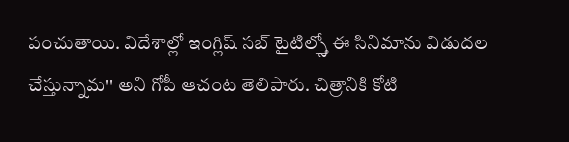పంచుతాయి. విదేశాల్లో ఇంగ్లిష్ సబ్ టైటిల్స్తో ఈ సినిమాను విడుదల చేస్తున్నామ'' అని గోపీ ఆచంట తెలిపారు. చిత్రానికి కోటి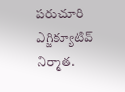పరుచూరి ఎగ్జిక్యూటివ్ నిర్మాత.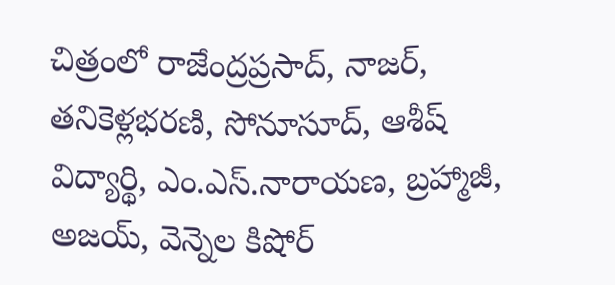చిత్రంలో రాజేంద్రప్రసాద్, నాజర్, తనికెళ్లభరణి, సోనూసూద్, ఆశీష్ విద్యార్థి, ఎం.ఎస్.నారాయణ, బ్రహ్మాజీ, అజయ్, వెన్నెల కిషోర్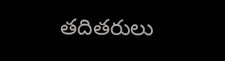తదితరులు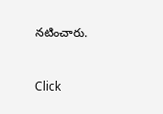నటించారు.


Click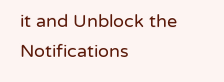it and Unblock the Notifications